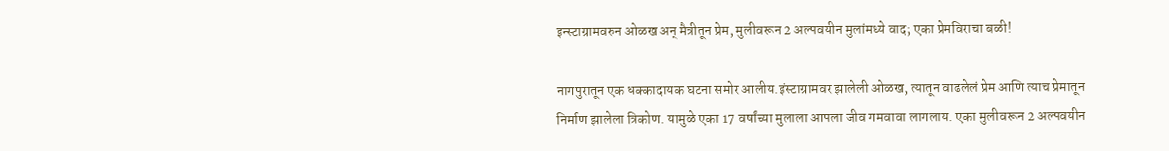इन्स्टाग्रामवरुन ओळख अन् मैत्रीतून प्रेम, मुलीवरून 2 अल्पवयीन मुलांमध्ये वाद; एका प्रेमविराचा बळी!

नागपुरातून एक धक्कादायक घटना समोर आलीय.इंस्टाग्रामवर झालेली ओळख, त्यातून वाढलेलं प्रेम आणि त्याच प्रेमातून निर्माण झालेला त्रिकोण. यामुळे एका 17 वर्षांच्या मुलाला आपला जीव गमवावा लागलाय. एका मुलीवरून 2 अल्पवयीन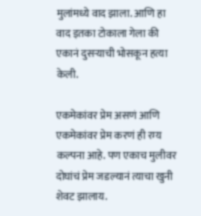मुलांमध्ये वाद झाला. आणि हा वाद इतका टोकाला गेला की एकानं दुसऱ्याची भोसकून हत्या केली.

एकमेकांवर प्रेम असणं आणि एकमेकांवर प्रेम करणं ही रम्य कल्पना आहे. पण एकाच मुलीवर दोघांचं प्रेम जडल्यानं त्याचा खुनी शेवट झालाय.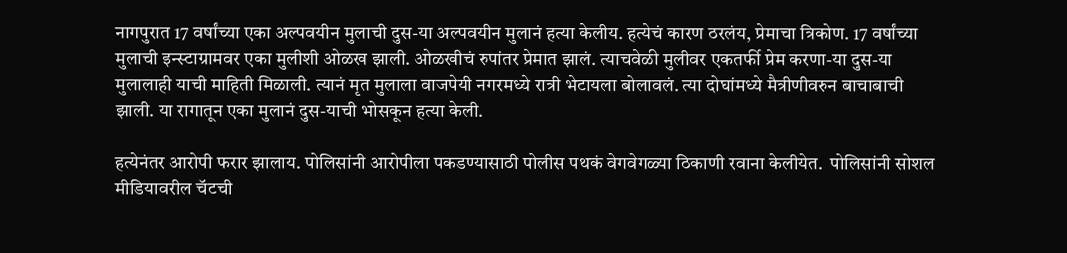नागपुरात 17 वर्षांच्या एका अल्पवयीन मुलाची दुस-या अल्पवयीन मुलानं हत्या केलीय. हत्येचं कारण ठरलंय, प्रेमाचा त्रिकोण. 17 वर्षांच्या मुलाची इन्स्टाग्रामवर एका मुलीशी ओळख झाली. ओळखीचं रुपांतर प्रेमात झालं. त्याचवेळी मुलीवर एकतर्फी प्रेम करणा-या दुस-या मुलालाही याची माहिती मिळाली. त्यानं मृत मुलाला वाजपेयी नगरमध्ये रात्री भेटायला बोलावलं. त्या दोघांमध्ये मैत्रीणीवरुन बाचाबाची झाली. या रागातून एका मुलानं दुस-याची भोसकून हत्या केली.

हत्येनंतर आरोपी फरार झालाय. पोलिसांनी आरोपीला पकडण्यासाठी पोलीस पथकं वेगवेगळ्या ठिकाणी रवाना केलीयेत.  पोलिसांनी सोशल मीडियावरील चॅटची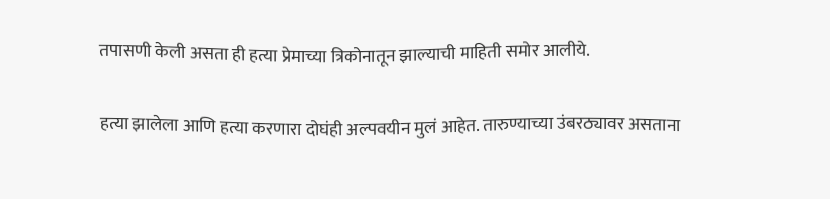तपासणी केली असता ही हत्या प्रेमाच्या त्रिकोनातून झाल्याची माहिती समोर आलीये.

हत्या झालेला आणि हत्या करणारा दोघंही अल्पवयीन मुलं आहेत. तारुण्याच्या उंबरठ्यावर असताना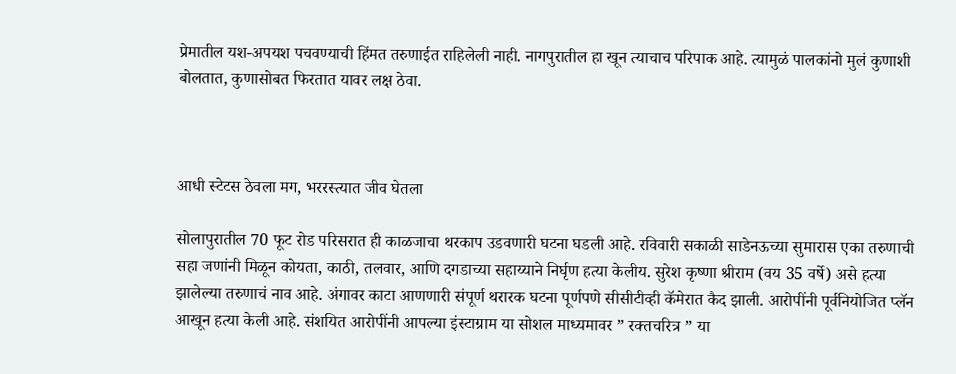प्रेमातील यश-अपयश पचवण्याची हिंमत तरुणाईत राहिलेली नाही. नागपुरातील हा खून त्याचाच परिपाक आहे. त्यामुळं पालकांनो मुलं कुणाशी बोलतात, कुणासोबत फिरतात यावर लक्ष ठेवा.



आधी स्टेटस ठेवला मग, भररस्त्यात जीव घेतला

सोलापुरातील 70 फूट रोड परिसरात ही काळजाचा थरकाप उडवणारी घटना घडली आहे. रविवारी सकाळी साडेनऊच्या सुमारास एका तरुणाची सहा जणांनी मिळून कोयता, काठी, तलवार, आणि दगडाच्या सहाय्याने निर्घृण हत्या केलीय. सुरेश कृष्णा श्रीराम (वय 35 वर्षे) असे हत्या झालेल्या तरुणाचं नाव आहे. अंगावर काटा आणणारी संपूर्ण थरारक घटना पूर्णपणे सीसीटीव्ही कॅमेरात कैद झाली. आरोपींनी पूर्वनियोजित प्लॅन आखून हत्या केली आहे. संशयित आरोपींनी आपल्या इंस्टाग्राम या सोशल माध्यमावर ” रक्तचरित्र ” या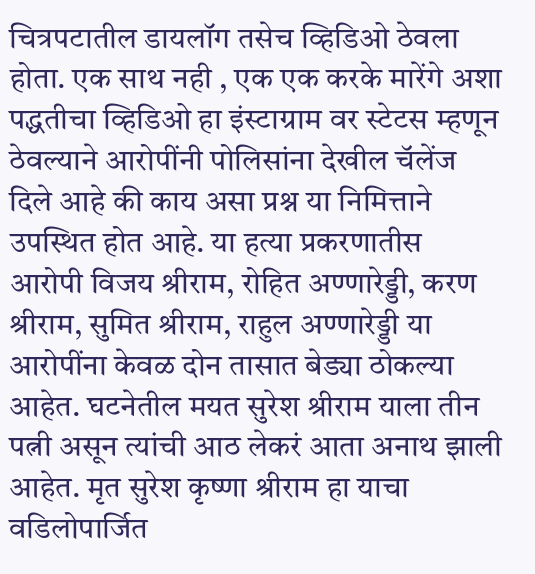चित्रपटातील डायलॉग तसेच व्हिडिओ ठेवला होता. एक साथ नही , एक एक करके मारेंगे अशा पद्धतीचा व्हिडिओ हा इंस्टाग्राम वर स्टेटस म्हणून ठेवल्याने आरोपींनी पोलिसांना देखील चॅलेंज दिले आहे की काय असा प्रश्न या निमित्ताने उपस्थित होत आहे. या हत्या प्रकरणातीस आरोपी विजय श्रीराम, रोहित अण्णारेड्डी, करण श्रीराम, सुमित श्रीराम, राहुल अण्णारेड्डी या आरोपींना केवळ दोन तासात बेड्या ठोकल्या आहेत. घटनेतील मयत सुरेश श्रीराम याला तीन पत्नी असून त्यांची आठ लेकरं आता अनाथ झाली आहेत. मृत सुरेश कृष्णा श्रीराम हा याचा वडिलोपार्जित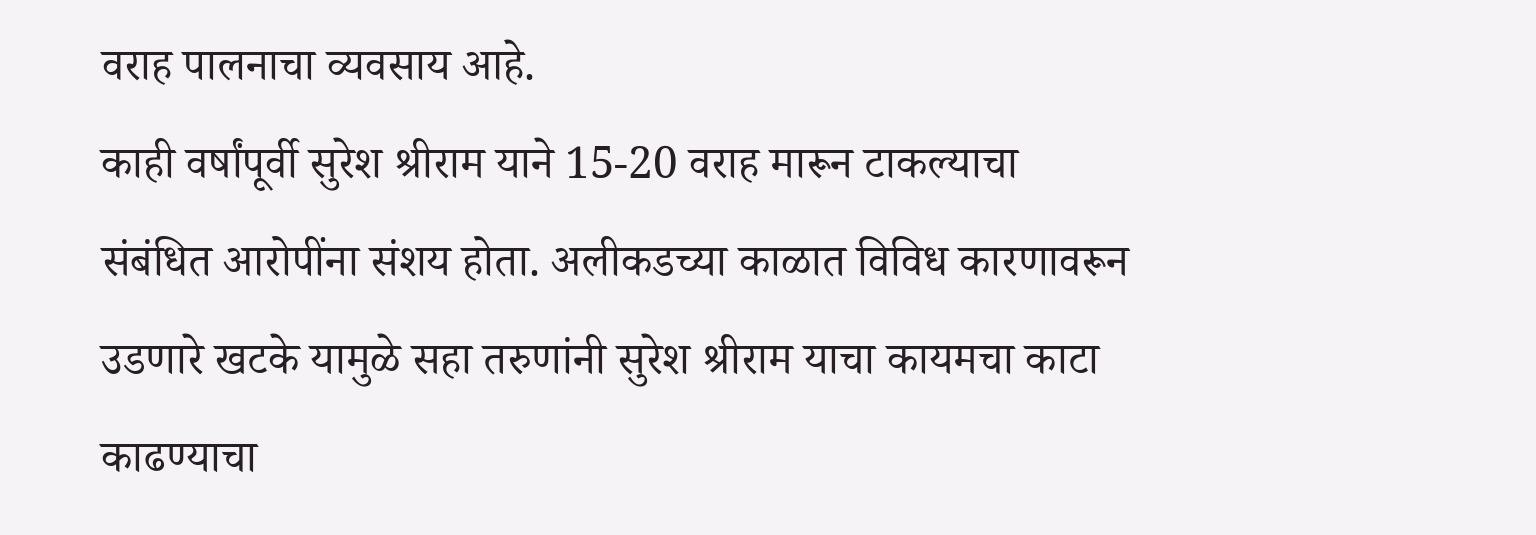वराह पालनाचा व्यवसाय आहे.
काही वर्षांपूर्वी सुरेश श्रीराम याने 15-20 वराह मारून टाकल्याचा संबंधित आरोपींना संशय होता. अलीकडच्या काळात विविध कारणावरून उडणारे खटके यामुळे सहा तरुणांनी सुरेश श्रीराम याचा कायमचा काटा काढण्याचा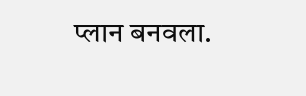प्लान बनवला.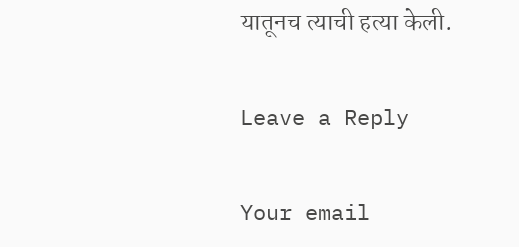यातूनच त्याची हत्या केली.

Leave a Reply

Your email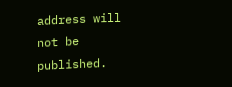address will not be published.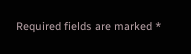Required fields are marked *